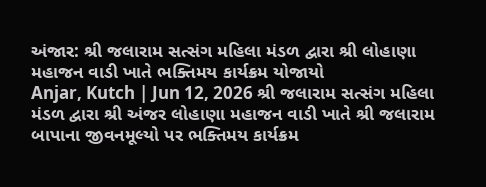અંજાર: શ્રી જલારામ સત્સંગ મહિલા મંડળ દ્વારા શ્રી લોહાણા મહાજન વાડી ખાતે ભક્તિમય કાર્યક્રમ યોજાયો
Anjar, Kutch | Jun 12, 2026 શ્રી જલારામ સત્સંગ મહિલા મંડળ દ્વારા શ્રી અંજર લોહાણા મહાજન વાડી ખાતે શ્રી જલારામ બાપાના જીવનમૂલ્યો પર ભક્તિમય કાર્યક્રમ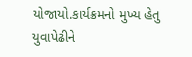યોજાયો.કાર્યક્રમનો મુખ્ય હેતુ યુવાપેઢીને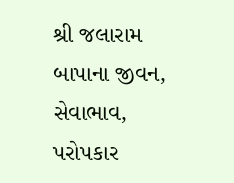શ્રી જલારામ બાપાના જીવન, સેવાભાવ, પરોપકાર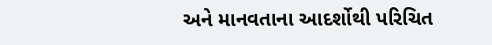અને માનવતાના આદર્શોથી પરિચિત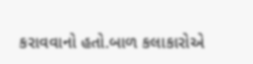કરાવવાનો હતો.બાળ કલાકારોએ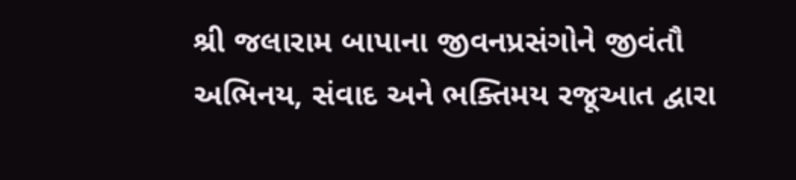શ્રી જલારામ બાપાના જીવનપ્રસંગોને જીવંતૌ અભિનય, સંવાદ અને ભક્તિમય રજૂઆત દ્વારા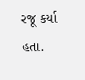રજૂ કર્યા હતા.